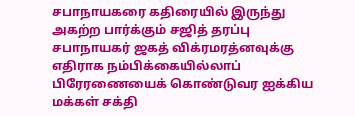சபாநாயகரை கதிரையில் இருந்து அகற்ற பார்க்கும் சஜித் தரப்பு
சபாநாயகர் ஜகத் விக்ரமரத்னவுக்கு எதிராக நம்பிக்கையில்லாப் பிரேரணையைக் கொண்டுவர ஐக்கிய மக்கள் சக்தி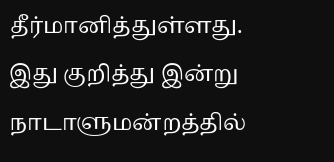தீர்மானித்துள்ளது.
இது குறித்து இன்று நாடாளுமன்றத்தில்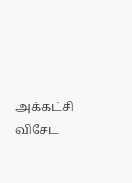அக்கட்சி விசேட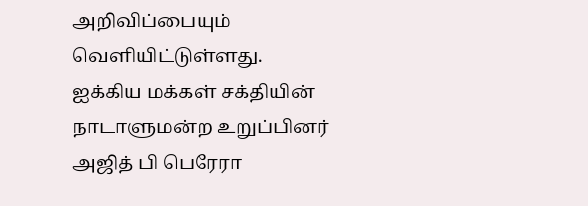அறிவிப்பையும் வெளியிட்டுள்ளது.
ஐக்கிய மக்கள் சக்தியின் நாடாளுமன்ற உறுப்பினர் அஜித் பி பெரேரா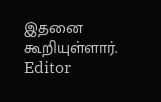இதனை கூறியுள்ளார்.
Editor